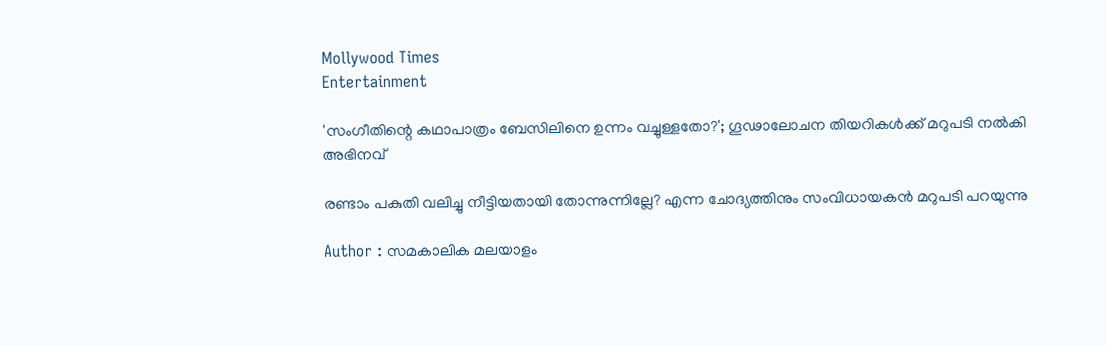Mollywood Times
Entertainment

'സംഗീതിന്റെ കഥാപാത്രം ബേസിലിനെ ഉന്നം വച്ചുള്ളതോ?'; ഗൂഢാലോചന തിയറികള്‍ക്ക് മറുപടി നല്‍കി അഭിനവ്

രണ്ടാം പകുതി വലിച്ചു നീട്ടിയതായി തോന്നുന്നില്ലേ? എന്ന ചോദ്യത്തിനും സംവിധായകന്‍ മറുപടി പറയുന്നു

Author : സമകാലിക മലയാളം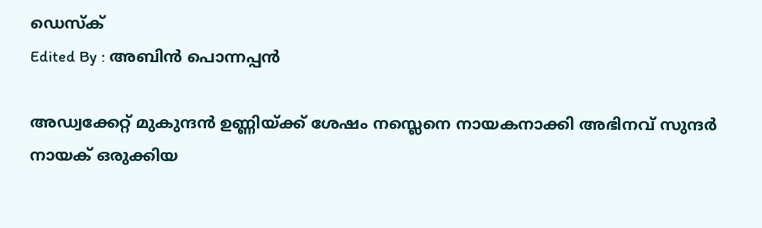ഡെസ്ക്
Edited By : അബിന്‍ പൊന്നപ്പന്‍

അഡ്വക്കേറ്റ് മുകുന്ദന്‍ ഉണ്ണിയ്ക്ക് ശേഷം നസ്ലെനെ നായകനാക്കി അഭിനവ് സുന്ദര്‍ നായക് ഒരുക്കിയ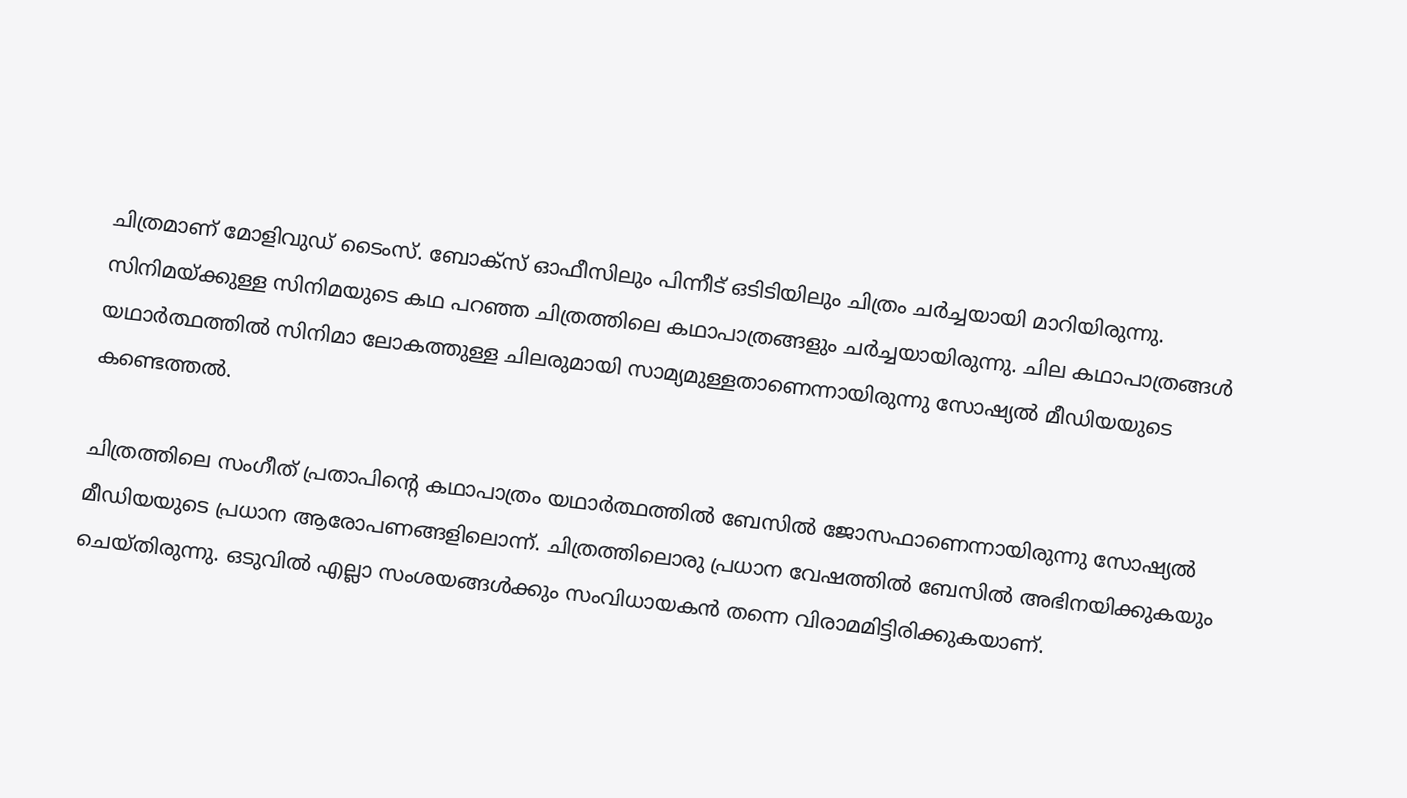ചിത്രമാണ് മോളിവുഡ് ടൈംസ്. ബോക്‌സ് ഓഫീസിലും പിന്നീട് ഒടിടിയിലും ചിത്രം ചര്‍ച്ചയായി മാറിയിരുന്നു. സിനിമയ്ക്കുള്ള സിനിമയുടെ കഥ പറഞ്ഞ ചിത്രത്തിലെ കഥാപാത്രങ്ങളും ചര്‍ച്ചയായിരുന്നു. ചില കഥാപാത്രങ്ങള്‍ യഥാര്‍ത്ഥത്തില്‍ സിനിമാ ലോകത്തുള്ള ചിലരുമായി സാമ്യമുള്ളതാണെന്നായിരുന്നു സോഷ്യല്‍ മീഡിയയുടെ കണ്ടെത്തല്‍.

ചിത്രത്തിലെ സംഗീത് പ്രതാപിന്റെ കഥാപാത്രം യഥാര്‍ത്ഥത്തില്‍ ബേസില്‍ ജോസഫാണെന്നായിരുന്നു സോഷ്യല്‍ മീഡിയയുടെ പ്രധാന ആരോപണങ്ങളിലൊന്ന്. ചിത്രത്തിലൊരു പ്രധാന വേഷത്തില്‍ ബേസില്‍ അഭിനയിക്കുകയും ചെയ്തിരുന്നു. ഒടുവില്‍ എല്ലാ സംശയങ്ങള്‍ക്കും സംവിധായകന്‍ തന്നെ വിരാമമിട്ടിരിക്കുകയാണ്.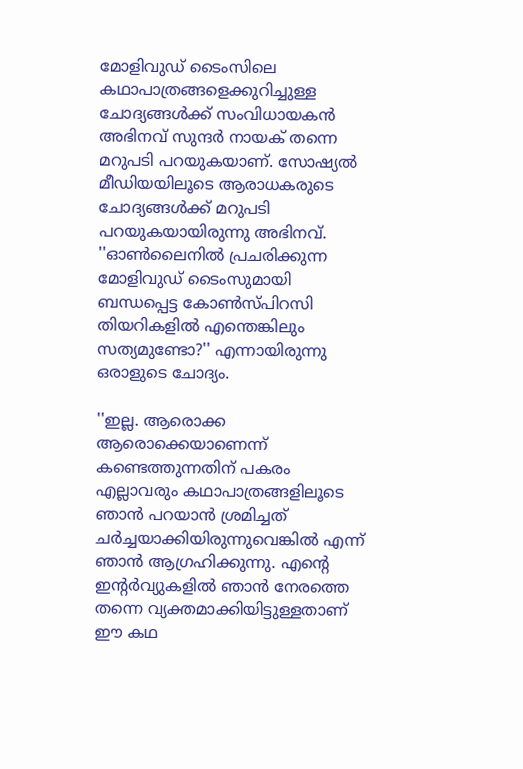മോളിവുഡ് ടൈംസിലെ കഥാപാത്രങ്ങളെക്കുറിച്ചുള്ള ചോദ്യങ്ങള്‍ക്ക് സംവിധായകന്‍ അഭിനവ് സുന്ദര്‍ നായക് തന്നെ മറുപടി പറയുകയാണ്. സോഷ്യല്‍ മീഡിയയിലൂടെ ആരാധകരുടെ ചോദ്യങ്ങള്‍ക്ക് മറുപടി പറയുകയായിരുന്നു അഭിനവ്. ''ഓണ്‍ലൈനില്‍ പ്രചരിക്കുന്ന മോളിവുഡ് ടൈംസുമായി ബന്ധപ്പെട്ട കോണ്‍സ്പിറസി തിയറികളില്‍ എന്തെങ്കിലും സത്യമുണ്ടോ?'' എന്നായിരുന്നു ഒരാളുടെ ചോദ്യം.

''ഇല്ല. ആരൊക്ക ആരൊക്കെയാണെന്ന് കണ്ടെത്തുന്നതിന് പകരം എല്ലാവരും കഥാപാത്രങ്ങളിലൂടെ ഞാന്‍ പറയാന്‍ ശ്രമിച്ചത് ചര്‍ച്ചയാക്കിയിരുന്നുവെങ്കില്‍ എന്ന് ഞാന്‍ ആഗ്രഹിക്കുന്നു. എന്റെ ഇന്റര്‍വ്യുകളില്‍ ഞാന്‍ നേരത്തെ തന്നെ വ്യക്തമാക്കിയിട്ടുള്ളതാണ് ഈ കഥ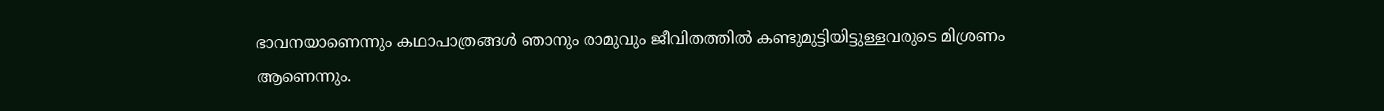ഭാവനയാണെന്നും കഥാപാത്രങ്ങള്‍ ഞാനും രാമുവും ജീവിതത്തില്‍ കണ്ടുമുട്ടിയിട്ടുള്ളവരുടെ മിശ്രണം ആണെന്നും.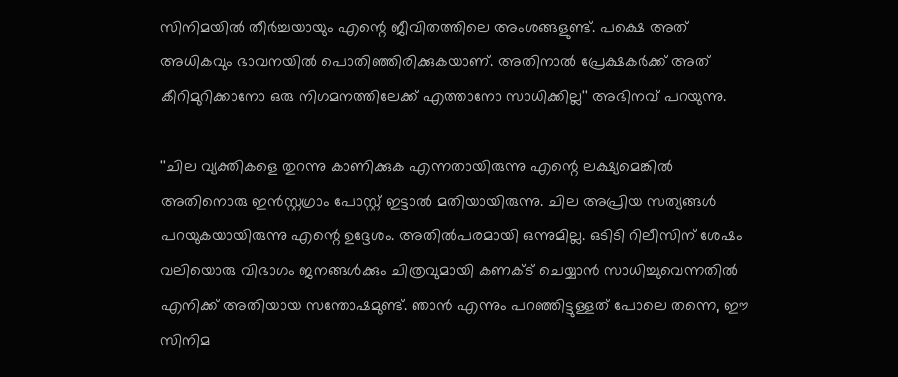സിനിമയില്‍ തീര്‍ച്ചയായും എന്റെ ജീവിതത്തിലെ അംശങ്ങളുണ്ട്. പക്ഷെ അത് അധികവും ഭാവനയില്‍ പൊതിഞ്ഞിരിക്കുകയാണ്. അതിനാല്‍ പ്രേക്ഷകര്‍ക്ക് അത് കീറിമുറിക്കാനോ ഒരു നിഗമനത്തിലേക്ക് എത്താനോ സാധിക്കില്ല'' അഭിനവ് പറയുന്നു.

''ചില വ്യക്തികളെ തുറന്നു കാണിക്കുക എന്നതായിരുന്നു എന്റെ ലക്ഷ്യമെങ്കില്‍ അതിനൊരു ഇന്‍സ്റ്റഗ്രാം പോസ്റ്റ് ഇട്ടാല്‍ മതിയായിരുന്നു. ചില അപ്രിയ സത്യങ്ങള്‍ പറയുകയായിരുന്നു എന്റെ ഉദ്ദേശം. അതില്‍പരമായി ഒന്നുമില്ല. ഒടിടി റിലീസിന് ശേഷം വലിയൊരു വിഭാഗം ജനങ്ങള്‍ക്കും ചിത്രവുമായി കണക്ട് ചെയ്യാന്‍ സാധിച്ചുവെന്നതില്‍ എനിക്ക് അതിയായ സന്തോഷമുണ്ട്. ഞാന്‍ എന്നും പറഞ്ഞിട്ടുള്ളത് പോലെ തന്നെ, ഈ സിനിമ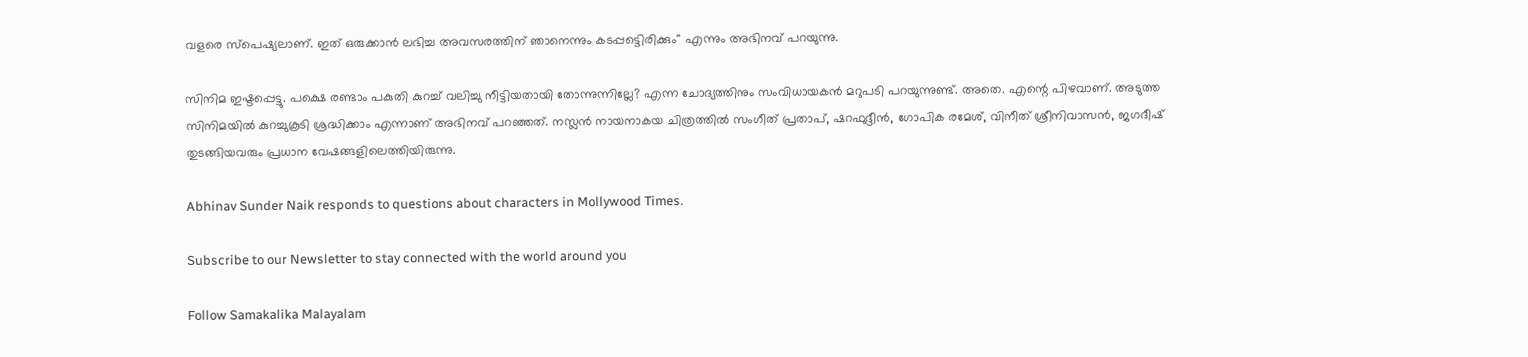വളരെ സ്‌പെഷ്യലാണ്. ഇത് ഒരുക്കാന്‍ ലഭിച്ച അവസരത്തിന് ഞാനെന്നും കടപ്പട്ടെിരിക്കും'' എന്നും അഭിനവ് പറയുന്നു.

സിനിമ ഇഷ്ടപ്പെട്ടു. പക്ഷെ രണ്ടാം പകുതി കുറച്ച് വലിച്ചു നീട്ടിയതായി തോന്നുന്നില്ലേ? എന്ന ചോദ്യത്തിനും സംവിധായകന്‍ മറുപടി പറയുന്നുണ്ട്. അതെ. എന്റെ പിഴവാണ്. അടുത്ത സിനിമയില്‍ കുറച്ചുകൂടി ശ്രദ്ധിക്കാം എന്നാണ് അഭിനവ് പറഞ്ഞത്. നസ്ലന്‍ നായനാകയ ചിത്രത്തില്‍ സംഗീത് പ്രതാപ്, ഷറഫുദ്ദീന്‍, ഗോപിക രമേശ്, വിനീത് ശ്രീനിവാസന്‍, ജഗദീഷ് തുടങ്ങിയവരും പ്രധാന വേഷങ്ങളിലെത്തിയിരുന്നു.

Abhinav Sunder Naik responds to questions about characters in Mollywood Times.

Subscribe to our Newsletter to stay connected with the world around you

Follow Samakalika Malayalam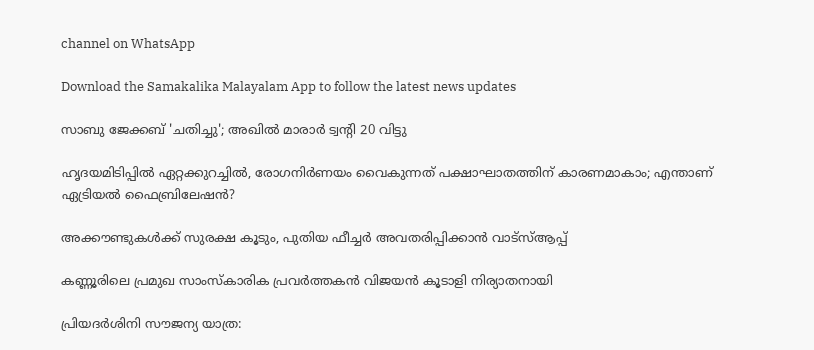channel on WhatsApp

Download the Samakalika Malayalam App to follow the latest news updates

സാബു ജേക്കബ് 'ചതിച്ചു'; അഖില്‍ മാരാര്‍ ട്വന്റി 20 വിട്ടു

ഹൃദയമിടിപ്പിൽ ഏറ്റക്കുറച്ചിൽ, രോഗനിർണയം വൈകുന്നത് പക്ഷാഘാതത്തിന് കാരണമാകാം; എന്താണ് ഏട്രിയൽ ഫൈബ്രിലേഷൻ?

അക്കൗണ്ടുകള്‍ക്ക് സുരക്ഷ കൂടും, പുതിയ ഫീച്ചര്‍ അവതരിപ്പിക്കാന്‍ വാട്‌സ്ആപ്പ്

കണ്ണൂരിലെ പ്രമുഖ സാംസ്കാരിക പ്രവർത്തകൻ വിജയൻ കൂടാളി നിര്യാതനായി

പ്രിയദര്‍ശിനി സൗജന്യ യാത്ര: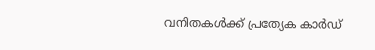വനിതകള്‍ക്ക് പ്രത്യേക കാര്‍ഡ്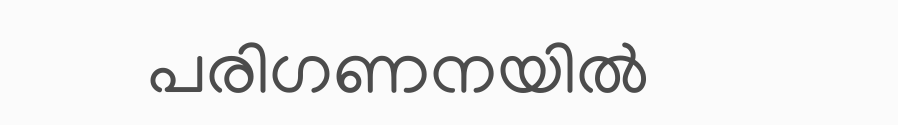പരിഗണനയില്‍